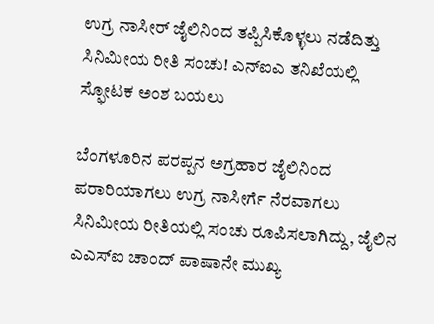ಉಗ್ರ ನಾಸೀರ್ ಜೈಲಿನಿಂದ ತಪ್ಪಿಸಿಕೊಳ್ಳಲು ನಡೆದಿತ್ತು ಸಿನಿಮೀಯ ರೀತಿ ಸಂಚು! ಎನ್ಐಎ ತನಿಖೆಯಲ್ಲಿ ಸ್ಫೋಟಕ ಅಂಶ ಬಯಲು

ಬೆಂಗಳೂರಿನ ಪರಪ್ಪನ ಅಗ್ರಹಾರ ಜೈಲಿನಿಂದ ಪರಾರಿಯಾಗಲು ಉಗ್ರ ನಾಸೀರ್ಗೆ ನೆರವಾಗಲು ಸಿನಿಮೀಯ ರೀತಿಯಲ್ಲಿ ಸಂಚು ರೂಪಿಸಲಾಗಿದ್ದು, ಜೈಲಿನ ಎಎಸ್ಐ ಚಾಂದ್ ಪಾಷಾನೇ ಮುಖ್ಯ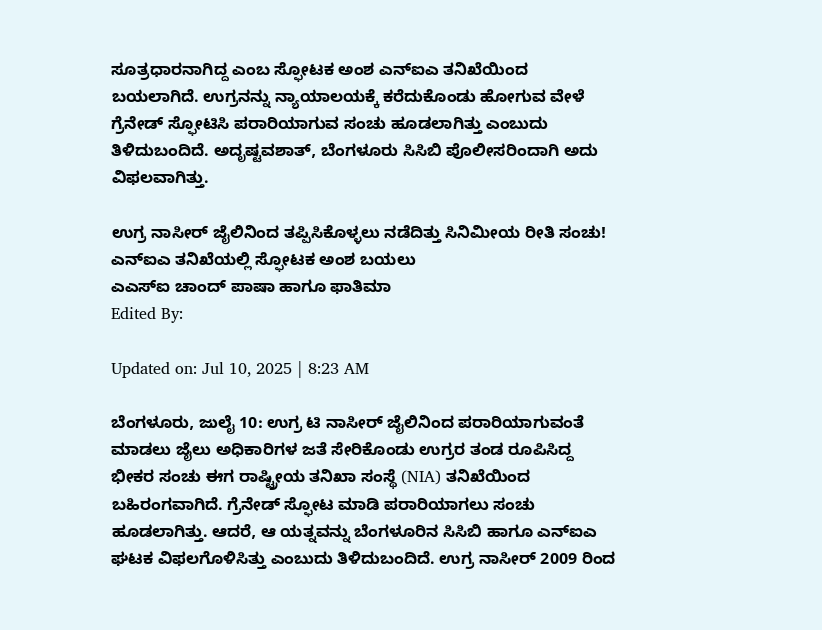ಸೂತ್ರಧಾರನಾಗಿದ್ದ ಎಂಬ ಸ್ಫೋಟಕ ಅಂಶ ಎನ್ಐಎ ತನಿಖೆಯಿಂದ ಬಯಲಾಗಿದೆ. ಉಗ್ರನನ್ನು ನ್ಯಾಯಾಲಯಕ್ಕೆ ಕರೆದುಕೊಂಡು ಹೋಗುವ ವೇಳೆ ಗ್ರೆನೇಡ್ ಸ್ಫೋಟಿಸಿ ಪರಾರಿಯಾಗುವ ಸಂಚು ಹೂಡಲಾಗಿತ್ತು ಎಂಬುದು ತಿಳಿದುಬಂದಿದೆ. ಅದೃಷ್ಟವಶಾತ್, ಬೆಂಗಳೂರು ಸಿಸಿಬಿ ಪೊಲೀಸರಿಂದಾಗಿ ಅದು ವಿಫಲವಾಗಿತ್ತು.

ಉಗ್ರ ನಾಸೀರ್ ಜೈಲಿನಿಂದ ತಪ್ಪಿಸಿಕೊಳ್ಳಲು ನಡೆದಿತ್ತು ಸಿನಿಮೀಯ ರೀತಿ ಸಂಚು! ಎನ್ಐಎ ತನಿಖೆಯಲ್ಲಿ ಸ್ಫೋಟಕ ಅಂಶ ಬಯಲು
ಎಎಸ್ಐ ಚಾಂದ್ ಪಾಷಾ ಹಾಗೂ ಫಾತಿಮಾ
Edited By:

Updated on: Jul 10, 2025 | 8:23 AM

ಬೆಂಗಳೂರು, ಜುಲೈ 10: ಉಗ್ರ ಟಿ ನಾಸೀರ್ ಜೈಲಿನಿಂದ ಪರಾರಿಯಾಗುವಂತೆ ಮಾಡಲು ಜೈಲು ಅಧಿಕಾರಿಗಳ ಜತೆ ಸೇರಿಕೊಂಡು ಉಗ್ರರ ತಂಡ ರೂಪಿಸಿದ್ದ ಭೀಕರ ಸಂಚು ಈಗ ರಾಷ್ಟ್ರೀಯ ತನಿಖಾ ಸಂಸ್ಥೆ (NIA) ತನಿಖೆಯಿಂದ ಬಹಿರಂಗವಾಗಿದೆ. ಗ್ರೆನೇಡ್ ಸ್ಫೋಟ ಮಾಡಿ ಪರಾರಿಯಾಗಲು ಸಂಚು ಹೂಡಲಾಗಿತ್ತು. ಆದರೆ, ಆ ಯತ್ನವನ್ನು ಬೆಂಗಳೂರಿನ ಸಿಸಿಬಿ ಹಾಗೂ ಎನ್‌ಐಎ ಘಟಕ ವಿಫಲಗೊಳಿಸಿತ್ತು ಎಂಬುದು ತಿಳಿದುಬಂದಿದೆ. ಉಗ್ರ ನಾಸೀರ್ 2009 ರಿಂದ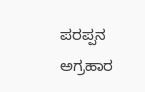ಪರಪ್ಪನ ಅಗ್ರಹಾರ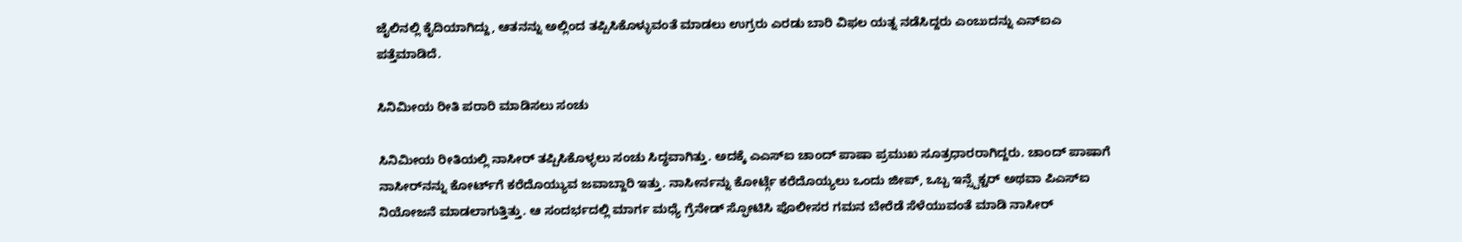ಜೈಲಿನಲ್ಲಿ ಕೈದಿಯಾಗಿದ್ದು, ಆತನನ್ನು ಅಲ್ಲಿಂದ ತಪ್ಪಿಸಿಕೊಳ್ಳುವಂತೆ ಮಾಡಲು ಉಗ್ರರು ಎರಡು ಬಾರಿ ವಿಫಲ ಯತ್ನ ನಡೆಸಿದ್ದರು ಎಂಬುದನ್ನು ಎನ್ಐಎ ಪತ್ತೆಮಾಡಿದೆ.

ಸಿನಿಮೀಯ ರೀತಿ ಪರಾರಿ ಮಾಡಿಸಲು ಸಂಚು

ಸಿನಿಮೀಯ ರೀತಿಯಲ್ಲಿ ನಾಸೀರ್ ತಪ್ಪಿಸಿಕೊಳ್ಳಲು ಸಂಚು ಸಿದ್ಧವಾಗಿತ್ತು. ಅದಕ್ಕೆ ಎಎಸ್ಐ ಚಾಂದ್ ಪಾಷಾ ಪ್ರಮುಖ ಸೂತ್ರಧಾರರಾಗಿದ್ದರು. ಚಾಂದ್ ಪಾಷಾಗೆ ನಾಸೀರ್‌ನನ್ನು ಕೋರ್ಟ್‌ಗೆ ಕರೆದೊಯ್ಯುವ ಜವಾಬ್ದಾರಿ ಇತ್ತು. ನಾಸೀರ್ನನ್ನು ಕೋರ್ಟ್ಗೆ ಕರೆದೊಯ್ಯಲು ಒಂದು ಜೀಪ್, ಒಬ್ಬ ಇನ್ಸ್ಪೆಕ್ಟರ್ ಅಥವಾ ಪಿಎಸ್ಐ ನಿಯೋಜನೆ ಮಾಡಲಾಗುತ್ತಿತ್ತು. ಆ ಸಂದರ್ಭದಲ್ಲಿ ಮಾರ್ಗ ಮಧ್ಯೆ ಗ್ರೆನೇಡ್ ಸ್ಫೋಟಿಸಿ ಪೊಲೀಸರ ಗಮನ ಬೇರೆಡೆ ಸೆಳೆಯುವಂತೆ ಮಾಡಿ ನಾಸೀರ್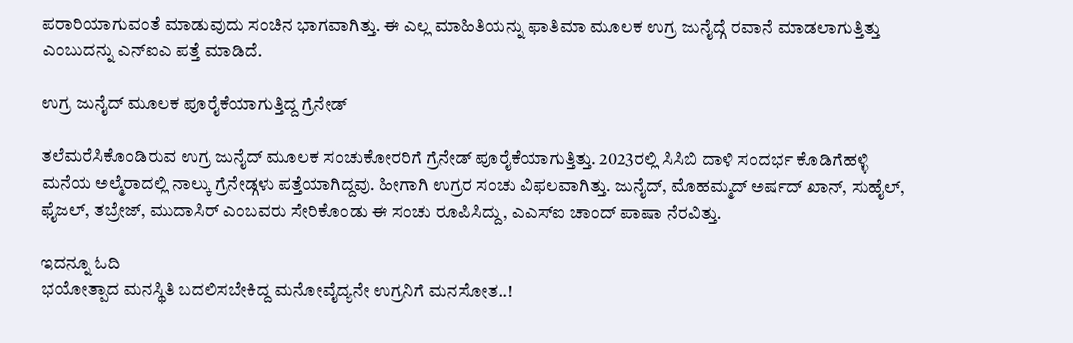ಪರಾರಿಯಾಗುವಂತೆ ಮಾಡುವುದು ಸಂಚಿನ ಭಾಗವಾಗಿತ್ತು. ಈ ಎಲ್ಲ ಮಾಹಿತಿಯನ್ನು ಫಾತಿಮಾ ಮೂಲಕ ಉಗ್ರ ಜುನೈದ್ಗೆ ರವಾನೆ ಮಾಡಲಾಗುತ್ತಿತ್ತು ಎಂಬುದನ್ನು ಎನ್ಐಎ ಪತ್ತೆ ಮಾಡಿದೆ.

ಉಗ್ರ ಜುನೈದ್ ಮೂಲಕ ಪೂರೈಕೆಯಾಗುತ್ತಿದ್ದ ಗ್ರೆನೇಡ್

ತಲೆಮರೆಸಿಕೊಂಡಿರುವ ಉಗ್ರ ಜುನೈದ್ ಮೂಲಕ ಸಂಚುಕೋರರಿಗೆ ಗ್ರೆನೇಡ್ ಪೂರೈಕೆಯಾಗುತ್ತಿತ್ತು. 2023ರಲ್ಲಿ ಸಿಸಿಬಿ ದಾಳಿ ಸಂದರ್ಭ ಕೊಡಿಗೆಹಳ್ಳಿ ಮನೆಯ ಅಲ್ಮೆರಾದಲ್ಲಿ ನಾಲ್ಕು ಗ್ರೆನೇಡ್ಗಳು ಪತ್ತೆಯಾಗಿದ್ದವು. ಹೀಗಾಗಿ ಉಗ್ರರ ಸಂಚು ವಿಫಲವಾಗಿತ್ತು. ಜುನೈದ್, ಮೊಹಮ್ಮದ್ ಅರ್ಷದ್ ಖಾನ್, ಸುಹೈಲ್, ಫೈಜಲ್, ತಬ್ರೇಜ್, ಮುದಾಸಿರ್ ಎಂಬವರು ಸೇರಿಕೊಂಡು ಈ ಸಂಚು ರೂಪಿಸಿದ್ದು, ಎಎಸ್ಐ ಚಾಂದ್ ಪಾಷಾ ನೆರವಿತ್ತು.

ಇದನ್ನೂ ಓದಿ
ಭಯೋತ್ಪಾದ ಮನಸ್ಥಿತಿ ಬದಲಿಸಬೇಕಿದ್ದ ಮನೋವೈದ್ಯನೇ ಉಗ್ರನಿಗೆ ಮನಸೋತ..!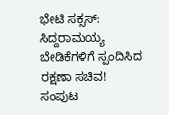ಭೇಟಿ ಸಕ್ಸಸ್: ಸಿದ್ದರಾಮಯ್ಯ ಬೇಡಿಕೆಗಳಿಗೆ ಸ್ಪಂದಿಸಿದ ರಕ್ಷಣಾ ಸಚಿವ!
ಸಂಪುಟ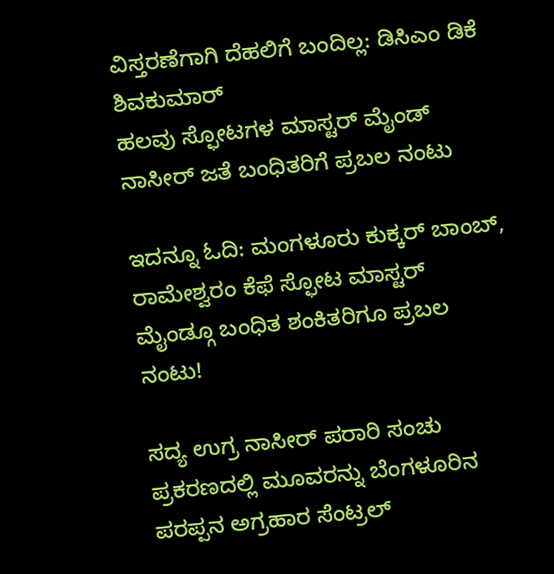ವಿಸ್ತರಣೆಗಾಗಿ ದೆಹಲಿಗೆ ಬಂದಿಲ್ಲ: ಡಿಸಿಎಂ ಡಿಕೆ ಶಿವಕುಮಾರ್
ಹಲವು ಸ್ಫೋಟಗಳ ಮಾಸ್ಟರ್ ಮೈಂಡ್ ನಾಸೀರ್ ಜತೆ ಬಂಧಿತರಿಗೆ ಪ್ರಬಲ ನಂಟು

ಇದನ್ನೂ ಓದಿ: ಮಂಗಳೂರು ಕುಕ್ಕರ್ ಬಾಂಬ್, ರಾಮೇಶ್ವರಂ ಕೆಫೆ ಸ್ಫೋಟ ಮಾಸ್ಟರ್ ಮೈಂಡ್ಗೂ ಬಂಧಿತ ಶಂಕಿತರಿಗೂ ಪ್ರಬಲ ನಂಟು!

ಸದ್ಯ ಉಗ್ರ ನಾಸೀರ್ ಪರಾರಿ ಸಂಚು ಪ್ರಕರಣದಲ್ಲಿ ಮೂವರನ್ನು ಬೆಂಗಳೂರಿನ ಪರಪ್ಪನ ಅಗ್ರಹಾರ ಸೆಂಟ್ರಲ್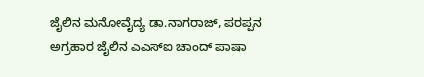ಜೈಲಿನ ಮನೋವೈದ್ಯ ಡಾ.ನಾಗರಾಜ್, ಪರಪ್ಪನ ಅಗ್ರಹಾರ ಜೈಲಿನ ಎಎಸ್ಐ ಚಾಂದ್ ಪಾಷಾ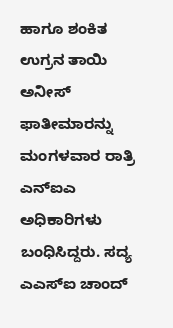ಹಾಗೂ ಶಂಕಿತ ಉಗ್ರನ ತಾಯಿ ಅನೀಸ್ ಫಾತೀಮಾರನ್ನು ಮಂಗಳವಾರ ರಾತ್ರಿ ಎನ್ಐಎ ಅಧಿಕಾರಿಗಳು ಬಂಧಿಸಿದ್ದರು. ಸದ್ಯ ಎಎಸ್ಐ ಚಾಂದ್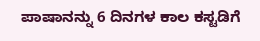ಪಾಷಾನನ್ನು 6 ದಿನಗಳ ಕಾಲ ಕಸ್ಟಡಿಗೆ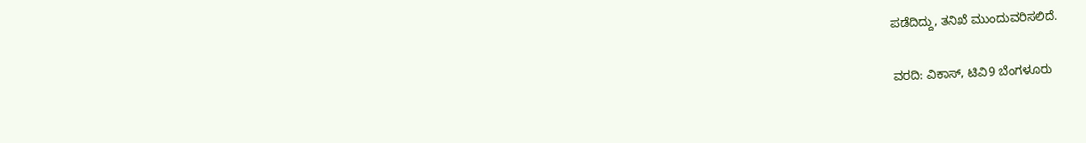ಪಡೆದಿದ್ದು, ತನಿಖೆ ಮುಂದುವರಿಸಲಿದೆ.

ವರದಿ: ವಿಕಾಸ್, ಟಿವಿ9 ಬೆಂಗಳೂರು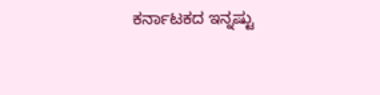ಕರ್ನಾಟಕದ ಇನ್ನಷ್ಟು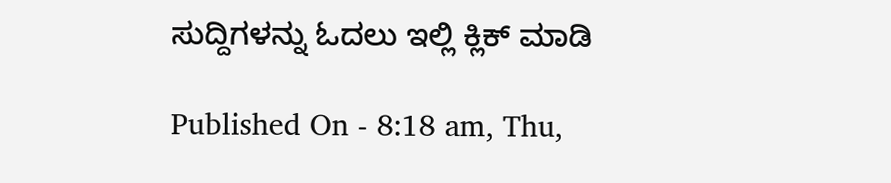ಸುದ್ದಿಗಳನ್ನು ಓದಲು ಇಲ್ಲಿ ಕ್ಲಿಕ್ ಮಾಡಿ

Published On - 8:18 am, Thu,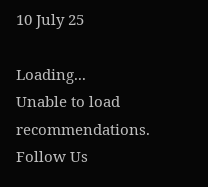10 July 25

Loading...
Unable to load recommendations.
Follow Us